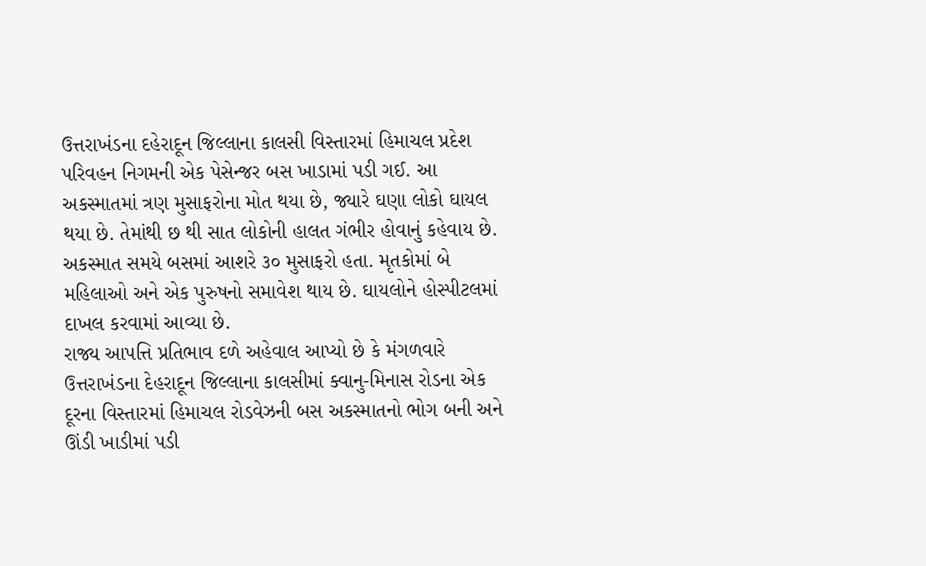ઉત્તરાખંડના દહેરાદૂન જિલ્લાના કાલસી વિસ્તારમાં હિમાચલ પ્રદેશ પરિવહન નિગમની એક પેસેન્જર બસ ખાડામાં પડી ગઈ. આ અકસ્માતમાં ત્રણ મુસાફરોના મોત થયા છે, જ્યારે ઘણા લોકો ઘાયલ થયા છે. તેમાંથી છ થી સાત લોકોની હાલત ગંભીર હોવાનું કહેવાય છે. અકસ્માત સમયે બસમાં આશરે ૩૦ મુસાફરો હતા. મૃતકોમાં બે મહિલાઓ અને એક પુરુષનો સમાવેશ થાય છે. ઘાયલોને હોસ્પીટલમાં દાખલ કરવામાં આવ્યા છે.
રાજ્ય આપત્તિ પ્રતિભાવ દળે અહેવાલ આપ્યો છે કે મંગળવારે ઉત્તરાખંડના દેહરાદૂન જિલ્લાના કાલસીમાં ક્વાનુ-મિનાસ રોડના એક દૂરના વિસ્તારમાં હિમાચલ રોડવેઝની બસ અકસ્માતનો ભોગ બની અને ઊંડી ખાડીમાં પડી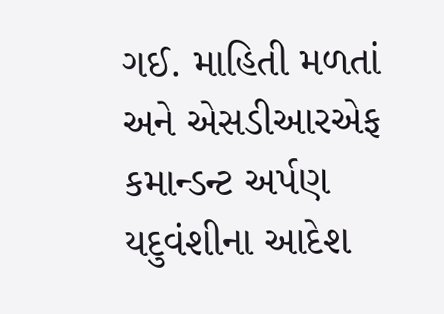ગઈ. માહિતી મળતાં અને એસડીઆરએફ કમાન્ડન્ટ અર્પણ યદુવંશીના આદેશ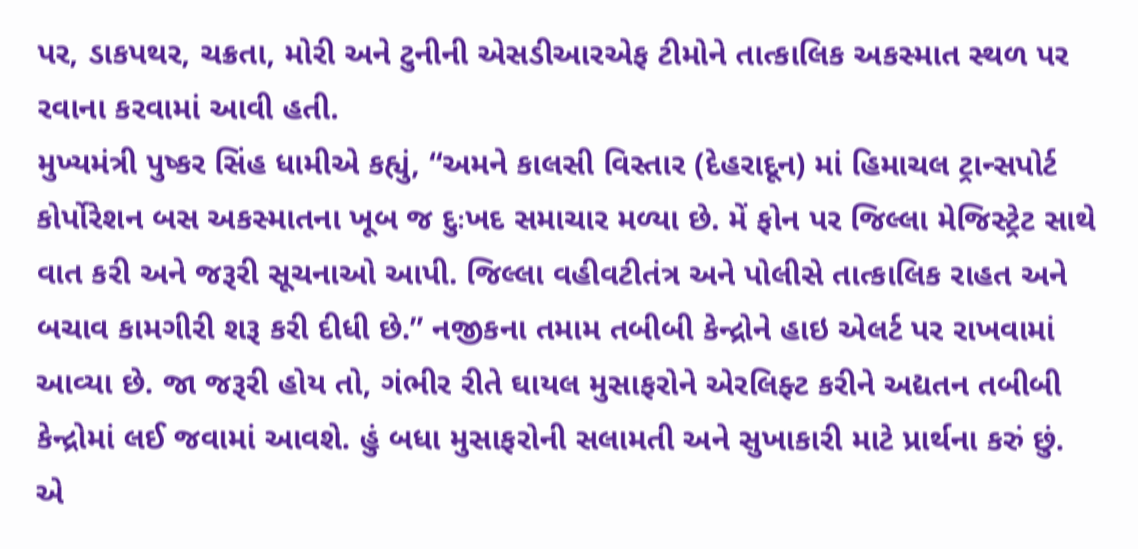પર, ડાકપથર, ચક્રતા, મોરી અને ટુનીની એસડીઆરએફ ટીમોને તાત્કાલિક અકસ્માત સ્થળ પર રવાના કરવામાં આવી હતી.
મુખ્યમંત્રી પુષ્કર સિંહ ધામીએ કહ્યું, “અમને કાલસી વિસ્તાર (દેહરાદૂન) માં હિમાચલ ટ્રાન્સપોર્ટ કોર્પોરેશન બસ અકસ્માતના ખૂબ જ દુઃખદ સમાચાર મળ્યા છે. મેં ફોન પર જિલ્લા મેજિસ્ટ્રેટ સાથે વાત કરી અને જરૂરી સૂચનાઓ આપી. જિલ્લા વહીવટીતંત્ર અને પોલીસે તાત્કાલિક રાહત અને બચાવ કામગીરી શરૂ કરી દીધી છે.” નજીકના તમામ તબીબી કેન્દ્રોને હાઇ એલર્ટ પર રાખવામાં આવ્યા છે. જા જરૂરી હોય તો, ગંભીર રીતે ઘાયલ મુસાફરોને એરલિફ્ટ કરીને અદ્યતન તબીબી કેન્દ્રોમાં લઈ જવામાં આવશે. હું બધા મુસાફરોની સલામતી અને સુખાકારી માટે પ્રાર્થના કરું છું.
એ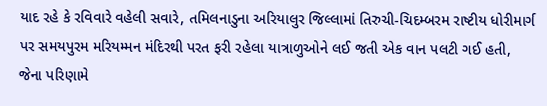યાદ રહે કે રવિવારે વહેલી સવારે, તમિલનાડુના અરિયાલુર જિલ્લામાં તિરુચી-ચિદમ્બરમ રાષ્ટીય ધોરીમાર્ગ પર સમયપુરમ મરિયમ્મન મંદિરથી પરત ફરી રહેલા યાત્રાળુઓને લઈ જતી એક વાન પલટી ગઈ હતી, જેના પરિણામે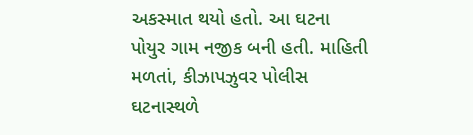અકસ્માત થયો હતો. આ ઘટના પોયુર ગામ નજીક બની હતી. માહિતી મળતાં, કીઝાપઝુવર પોલીસ ઘટનાસ્થળે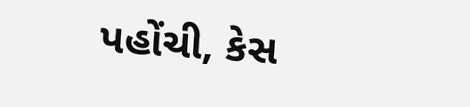પહોંચી, કેસ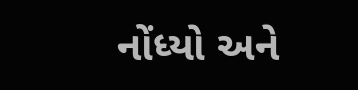નોંધ્યો અને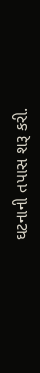ઘટનાની તપાસ શરૂ કરી.